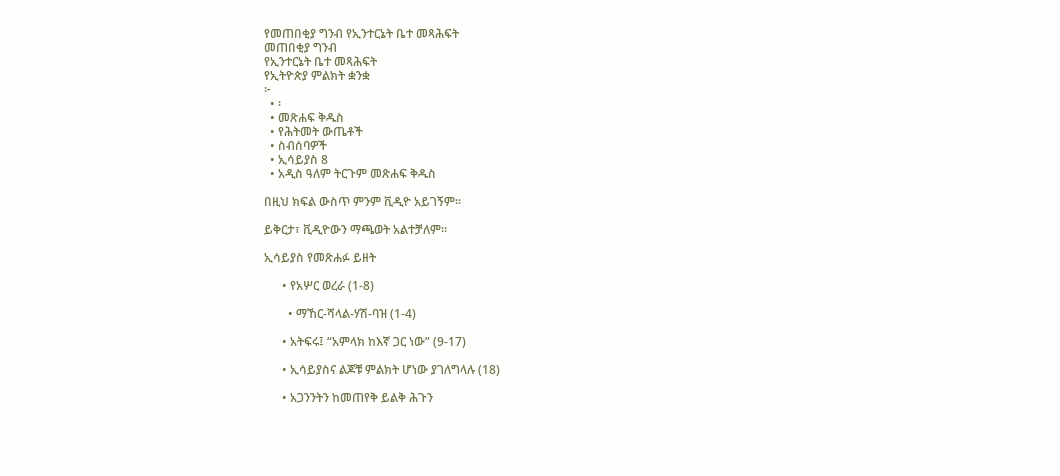የመጠበቂያ ግንብ የኢንተርኔት ቤተ መጻሕፍት
መጠበቂያ ግንብ
የኢንተርኔት ቤተ መጻሕፍት
የኢትዮጵያ ምልክት ቋንቋ
፦
  • ፡
  • መጽሐፍ ቅዱስ
  • የሕትመት ውጤቶች
  • ስብሰባዎች
  • ኢሳይያስ 8
  • አዲስ ዓለም ትርጉም መጽሐፍ ቅዱስ

በዚህ ክፍል ውስጥ ምንም ቪዲዮ አይገኝም።

ይቅርታ፣ ቪዲዮውን ማጫወት አልተቻለም።

ኢሳይያስ የመጽሐፉ ይዘት

      • የአሦር ወረራ (1-8)

        • ማኸር-ሻላል-ሃሽ-ባዝ (1-4)

      • አትፍሩ፤ “አምላክ ከእኛ ጋር ነው” (9-17)

      • ኢሳይያስና ልጆቹ ምልክት ሆነው ያገለግላሉ (18)

      • አጋንንትን ከመጠየቅ ይልቅ ሕጉን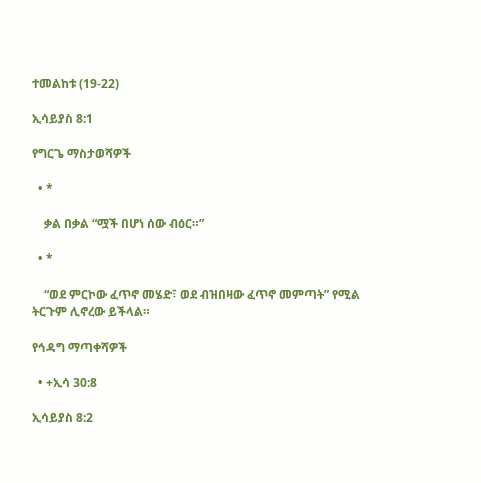ተመልከቱ (19-22)

ኢሳይያስ 8:1

የግርጌ ማስታወሻዎች

  • *

    ቃል በቃል “ሟች በሆነ ሰው ብዕር።”

  • *

    “ወደ ምርኮው ፈጥኖ መሄድ፣ ወደ ብዝበዛው ፈጥኖ መምጣት” የሚል ትርጉም ሊኖረው ይችላል።

የኅዳግ ማጣቀሻዎች

  • +ኢሳ 30:8

ኢሳይያስ 8:2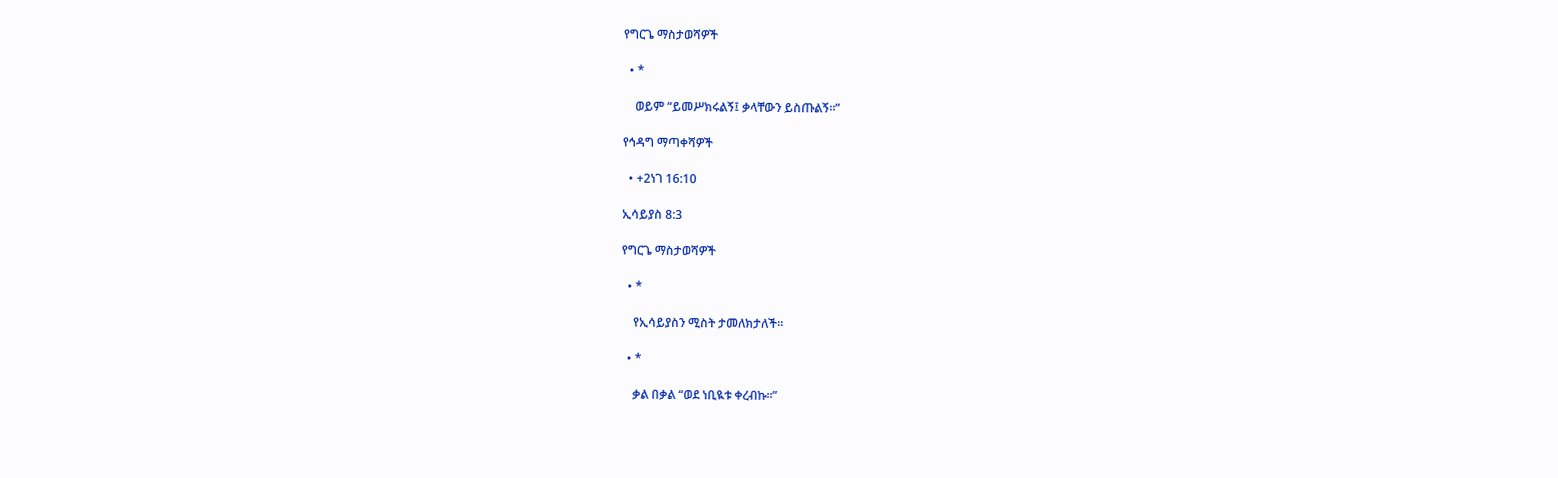የግርጌ ማስታወሻዎች

  • *

    ወይም “ይመሥክሩልኝ፤ ቃላቸውን ይስጡልኝ።”

የኅዳግ ማጣቀሻዎች

  • +2ነገ 16:10

ኢሳይያስ 8:3

የግርጌ ማስታወሻዎች

  • *

    የኢሳይያስን ሚስት ታመለክታለች።

  • *

    ቃል በቃል “ወደ ነቢዪቱ ቀረብኩ።”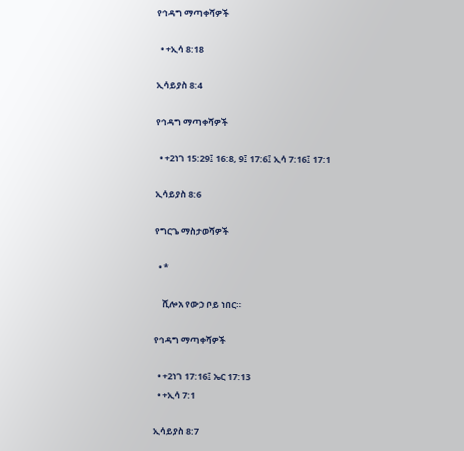የኅዳግ ማጣቀሻዎች

  • +ኢሳ 8:18

ኢሳይያስ 8:4

የኅዳግ ማጣቀሻዎች

  • +2ነገ 15:29፤ 16:8, 9፤ 17:6፤ ኢሳ 7:16፤ 17:1

ኢሳይያስ 8:6

የግርጌ ማስታወሻዎች

  • *

    ሺሎአ የውኃ ቦይ ነበር።

የኅዳግ ማጣቀሻዎች

  • +2ነገ 17:16፤ ኤር 17:13
  • +ኢሳ 7:1

ኢሳይያስ 8:7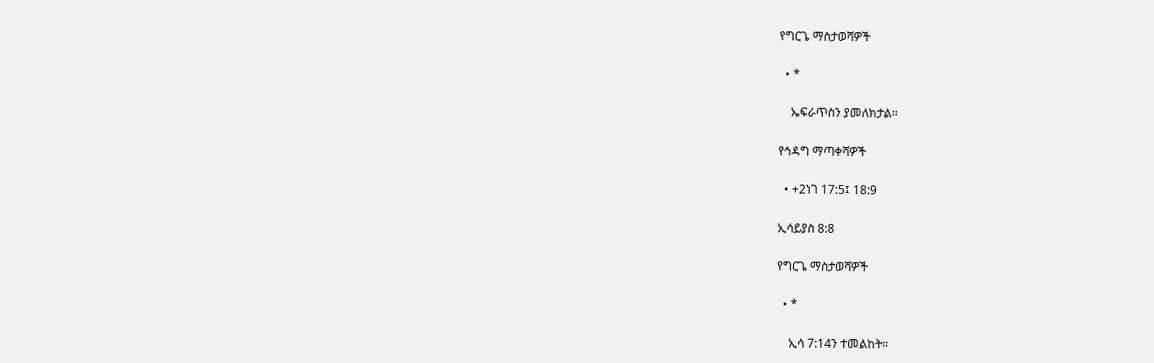የግርጌ ማስታወሻዎች

  • *

    ኤፍራጥስን ያመለክታል።

የኅዳግ ማጣቀሻዎች

  • +2ነገ 17:5፤ 18:9

ኢሳይያስ 8:8

የግርጌ ማስታወሻዎች

  • *

    ኢሳ 7:14ን ተመልከት።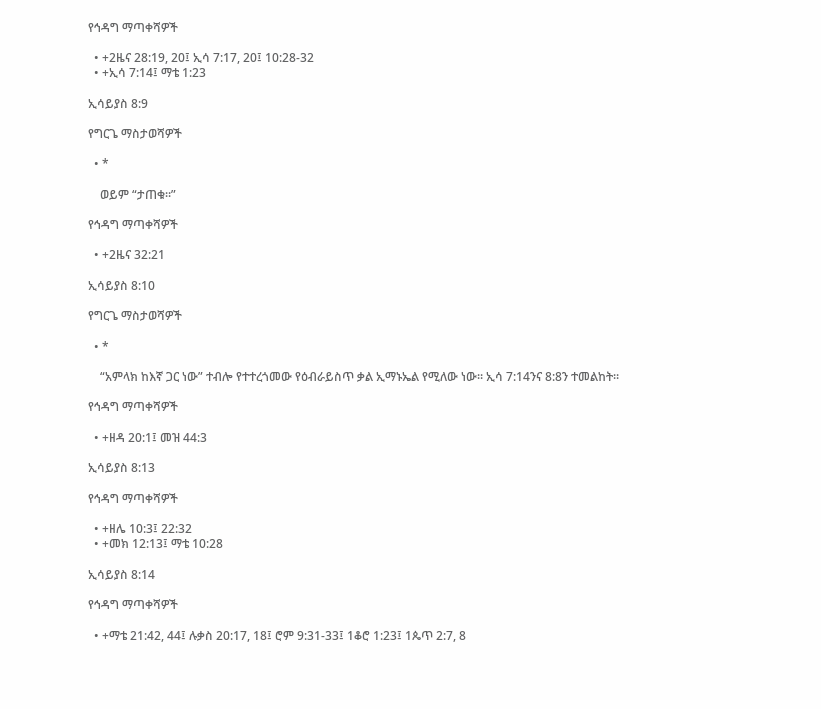የኅዳግ ማጣቀሻዎች

  • +2ዜና 28:19, 20፤ ኢሳ 7:17, 20፤ 10:28-32
  • +ኢሳ 7:14፤ ማቴ 1:23

ኢሳይያስ 8:9

የግርጌ ማስታወሻዎች

  • *

    ወይም “ታጠቁ።”

የኅዳግ ማጣቀሻዎች

  • +2ዜና 32:21

ኢሳይያስ 8:10

የግርጌ ማስታወሻዎች

  • *

    “አምላክ ከእኛ ጋር ነው” ተብሎ የተተረጎመው የዕብራይስጥ ቃል ኢማኑኤል የሚለው ነው። ኢሳ 7:14ንና 8:8ን ተመልከት።

የኅዳግ ማጣቀሻዎች

  • +ዘዳ 20:1፤ መዝ 44:3

ኢሳይያስ 8:13

የኅዳግ ማጣቀሻዎች

  • +ዘሌ 10:3፤ 22:32
  • +መክ 12:13፤ ማቴ 10:28

ኢሳይያስ 8:14

የኅዳግ ማጣቀሻዎች

  • +ማቴ 21:42, 44፤ ሉቃስ 20:17, 18፤ ሮም 9:31-33፤ 1ቆሮ 1:23፤ 1ጴጥ 2:7, 8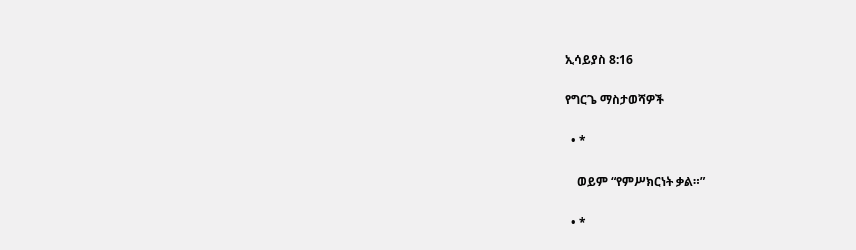ኢሳይያስ 8:16

የግርጌ ማስታወሻዎች

  • *

    ወይም “የምሥክርነት ቃል።”

  • *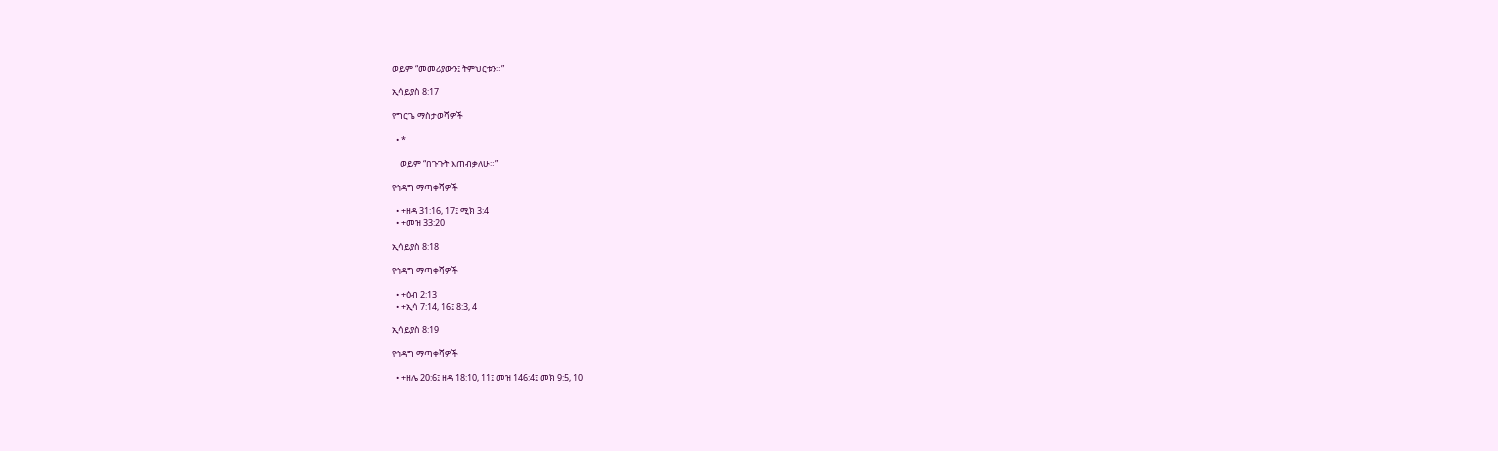ወይም “መመሪያውን፤ ትምህርቱን።”

ኢሳይያስ 8:17

የግርጌ ማስታወሻዎች

  • *

    ወይም “በጉጉት እጠብቃለሁ።”

የኅዳግ ማጣቀሻዎች

  • +ዘዳ 31:16, 17፤ ሚክ 3:4
  • +መዝ 33:20

ኢሳይያስ 8:18

የኅዳግ ማጣቀሻዎች

  • +ዕብ 2:13
  • +ኢሳ 7:14, 16፤ 8:3, 4

ኢሳይያስ 8:19

የኅዳግ ማጣቀሻዎች

  • +ዘሌ 20:6፤ ዘዳ 18:10, 11፤ መዝ 146:4፤ መክ 9:5, 10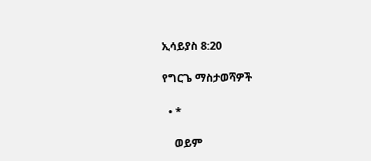ኢሳይያስ 8:20

የግርጌ ማስታወሻዎች

  • *

    ወይም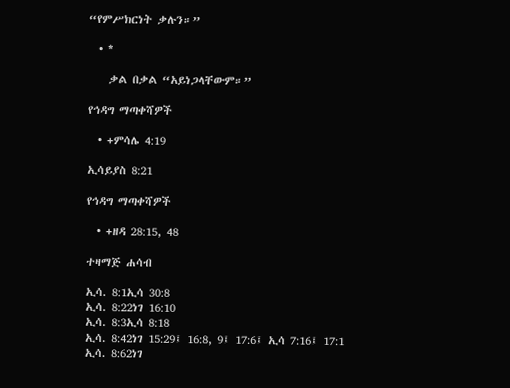“የምሥክርነት ቃሉን።”

  • *

    ቃል በቃል “አይነጋላቸውም።”

የኅዳግ ማጣቀሻዎች

  • +ምሳሌ 4:19

ኢሳይያስ 8:21

የኅዳግ ማጣቀሻዎች

  • +ዘዳ 28:15, 48

ተዛማጅ ሐሳብ

ኢሳ. 8:1ኢሳ 30:8
ኢሳ. 8:22ነገ 16:10
ኢሳ. 8:3ኢሳ 8:18
ኢሳ. 8:42ነገ 15:29፤ 16:8, 9፤ 17:6፤ ኢሳ 7:16፤ 17:1
ኢሳ. 8:62ነገ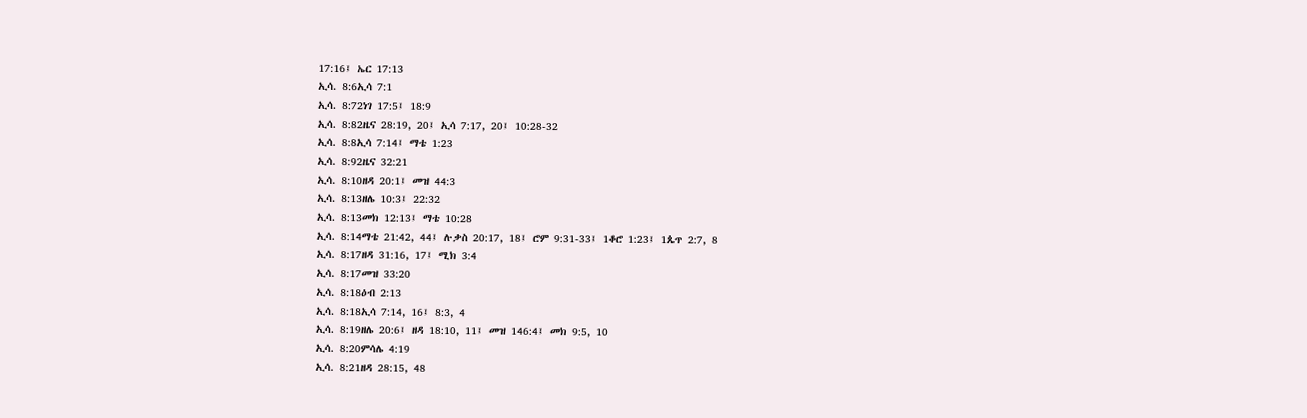17:16፤ ኤር 17:13
ኢሳ. 8:6ኢሳ 7:1
ኢሳ. 8:72ነገ 17:5፤ 18:9
ኢሳ. 8:82ዜና 28:19, 20፤ ኢሳ 7:17, 20፤ 10:28-32
ኢሳ. 8:8ኢሳ 7:14፤ ማቴ 1:23
ኢሳ. 8:92ዜና 32:21
ኢሳ. 8:10ዘዳ 20:1፤ መዝ 44:3
ኢሳ. 8:13ዘሌ 10:3፤ 22:32
ኢሳ. 8:13መክ 12:13፤ ማቴ 10:28
ኢሳ. 8:14ማቴ 21:42, 44፤ ሉቃስ 20:17, 18፤ ሮም 9:31-33፤ 1ቆሮ 1:23፤ 1ጴጥ 2:7, 8
ኢሳ. 8:17ዘዳ 31:16, 17፤ ሚክ 3:4
ኢሳ. 8:17መዝ 33:20
ኢሳ. 8:18ዕብ 2:13
ኢሳ. 8:18ኢሳ 7:14, 16፤ 8:3, 4
ኢሳ. 8:19ዘሌ 20:6፤ ዘዳ 18:10, 11፤ መዝ 146:4፤ መክ 9:5, 10
ኢሳ. 8:20ምሳሌ 4:19
ኢሳ. 8:21ዘዳ 28:15, 48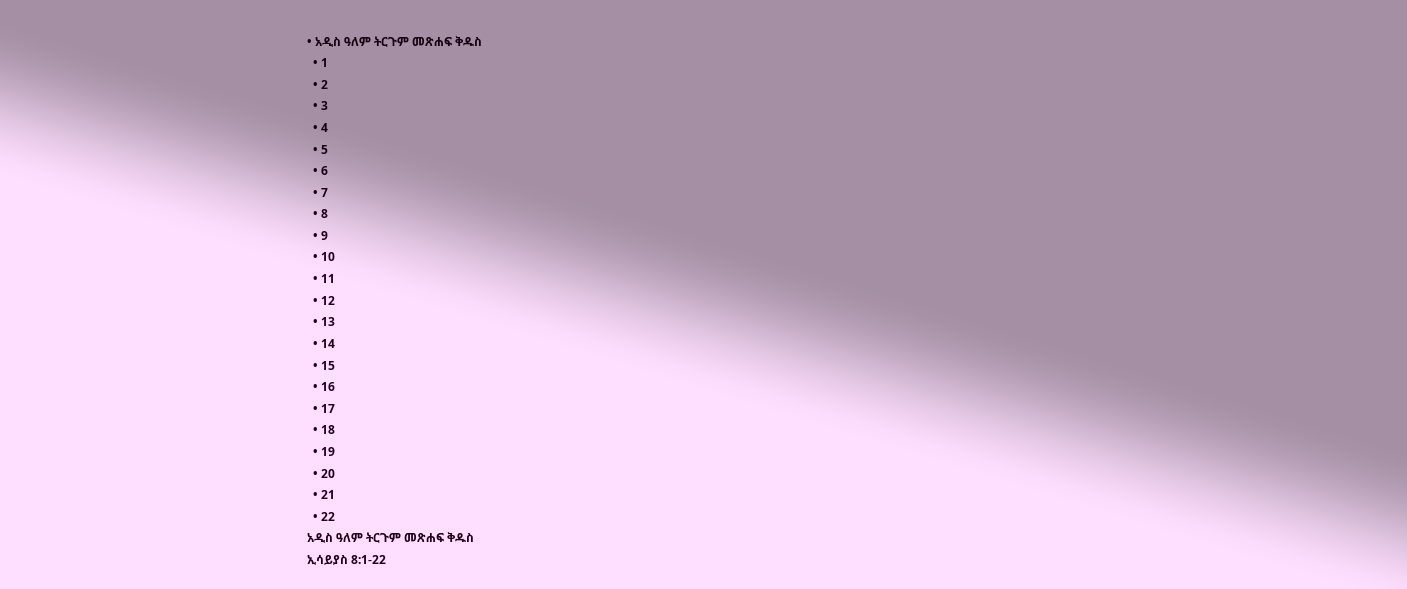• አዲስ ዓለም ትርጉም መጽሐፍ ቅዱስ
  • 1
  • 2
  • 3
  • 4
  • 5
  • 6
  • 7
  • 8
  • 9
  • 10
  • 11
  • 12
  • 13
  • 14
  • 15
  • 16
  • 17
  • 18
  • 19
  • 20
  • 21
  • 22
አዲስ ዓለም ትርጉም መጽሐፍ ቅዱስ
ኢሳይያስ 8:1-22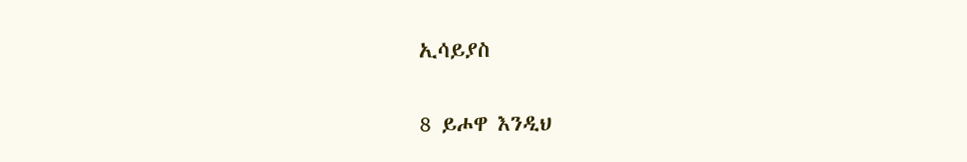ኢሳይያስ

8 ይሖዋ እንዲህ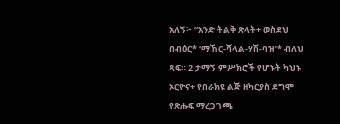አለኝ፦ “አንድ ትልቅ ጽላት+ ወስደህ በብዕር* ‘ማኸር-ሻላል-ሃሽ-ባዝ’* ብለህ ጻፍ። 2 ታማኝ ምሥክሮች የሆኑት ካህኑ ኦርዮና+ የበራክዩ ልጅ ዘካርያስ ደግሞ የጽሑፍ ማረጋገጫ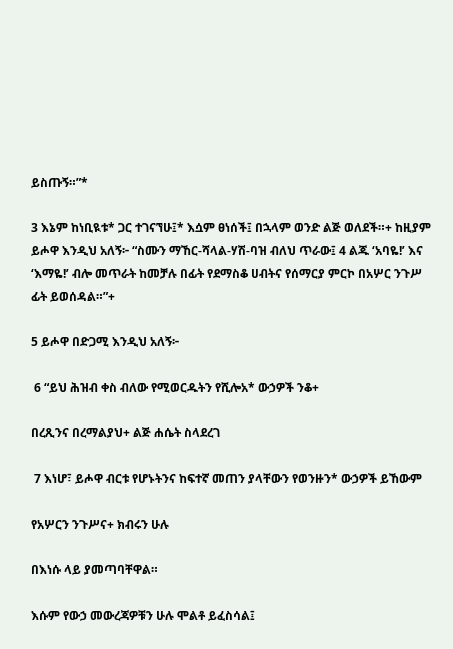ይስጡኝ።”*

3 እኔም ከነቢዪቱ* ጋር ተገናኘሁ፤* እሷም ፀነሰች፤ በኋላም ወንድ ልጅ ወለደች።+ ከዚያም ይሖዋ እንዲህ አለኝ፦ “ስሙን ማኸር-ሻላል-ሃሽ-ባዝ ብለህ ጥራው፤ 4 ልጁ ‘አባዬ!’ እና ‘እማዬ!’ ብሎ መጥራት ከመቻሉ በፊት የደማስቆ ሀብትና የሰማርያ ምርኮ በአሦር ንጉሥ ፊት ይወሰዳል።”+

5 ይሖዋ በድጋሚ እንዲህ አለኝ፦

 6 “ይህ ሕዝብ ቀስ ብለው የሚወርዱትን የሺሎአ* ውኃዎች ንቆ+

በረጺንና በረማልያህ+ ልጅ ሐሴት ስላደረገ

 7 እነሆ፣ ይሖዋ ብርቱ የሆኑትንና ከፍተኛ መጠን ያላቸውን የወንዙን* ውኃዎች ይኸውም

የአሦርን ንጉሥና+ ክብሩን ሁሉ

በእነሱ ላይ ያመጣባቸዋል።

እሱም የውኃ መውረጃዎቹን ሁሉ ሞልቶ ይፈስሳል፤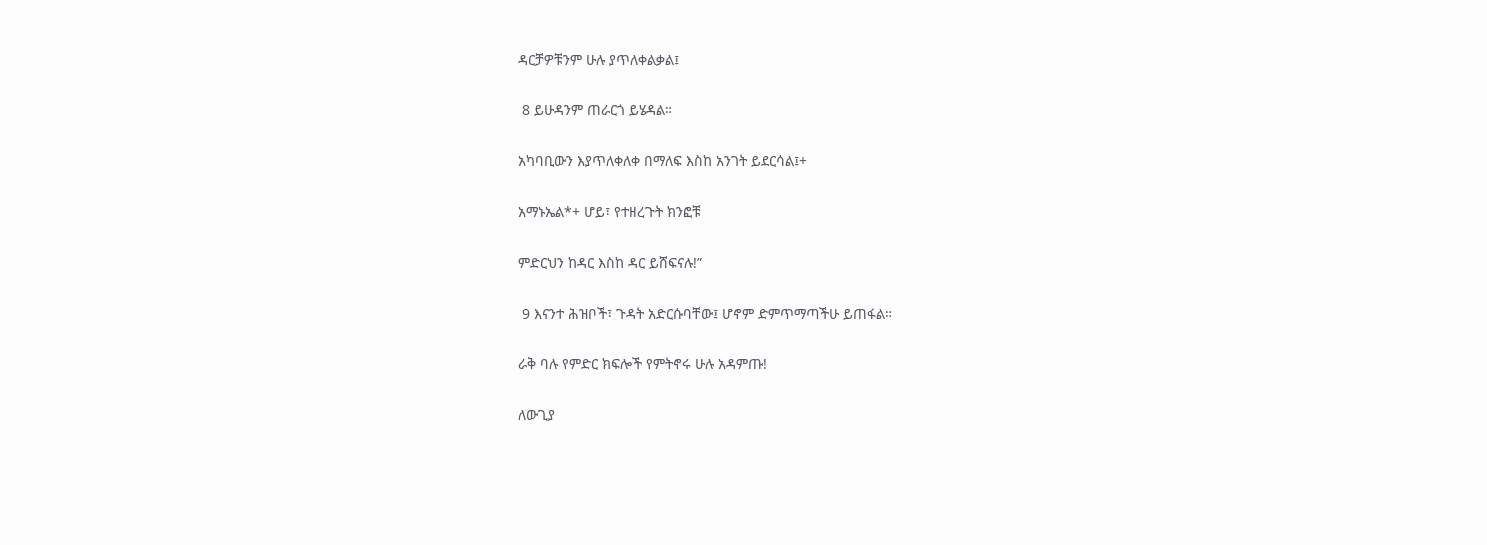ዳርቻዎቹንም ሁሉ ያጥለቀልቃል፤

 8 ይሁዳንም ጠራርጎ ይሄዳል።

አካባቢውን እያጥለቀለቀ በማለፍ እስከ አንገት ይደርሳል፤+

አማኑኤል*+ ሆይ፣ የተዘረጉት ክንፎቹ

ምድርህን ከዳር እስከ ዳር ይሸፍናሉ!”

 9 እናንተ ሕዝቦች፣ ጉዳት አድርሱባቸው፤ ሆኖም ድምጥማጣችሁ ይጠፋል።

ራቅ ባሉ የምድር ክፍሎች የምትኖሩ ሁሉ አዳምጡ!

ለውጊያ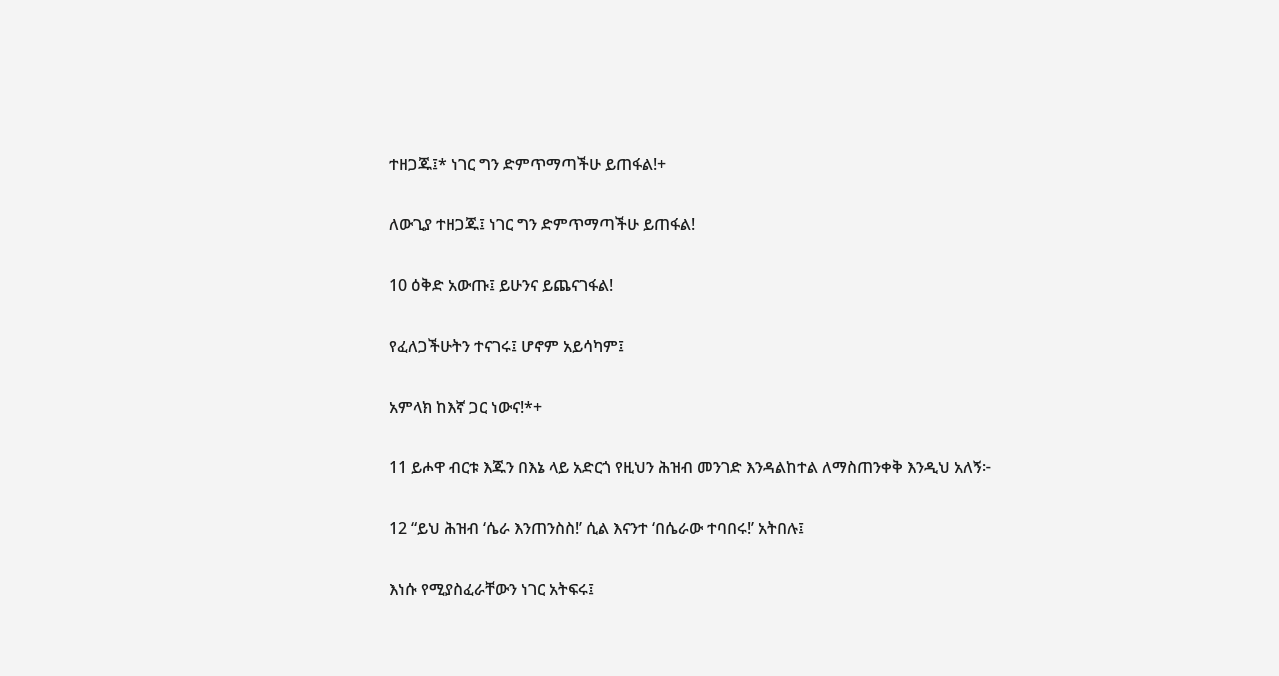ተዘጋጁ፤* ነገር ግን ድምጥማጣችሁ ይጠፋል!+

ለውጊያ ተዘጋጁ፤ ነገር ግን ድምጥማጣችሁ ይጠፋል!

10 ዕቅድ አውጡ፤ ይሁንና ይጨናገፋል!

የፈለጋችሁትን ተናገሩ፤ ሆኖም አይሳካም፤

አምላክ ከእኛ ጋር ነውና!*+

11 ይሖዋ ብርቱ እጁን በእኔ ላይ አድርጎ የዚህን ሕዝብ መንገድ እንዳልከተል ለማስጠንቀቅ እንዲህ አለኝ፦

12 “ይህ ሕዝብ ‘ሴራ እንጠንስስ!’ ሲል እናንተ ‘በሴራው ተባበሩ!’ አትበሉ፤

እነሱ የሚያስፈራቸውን ነገር አትፍሩ፤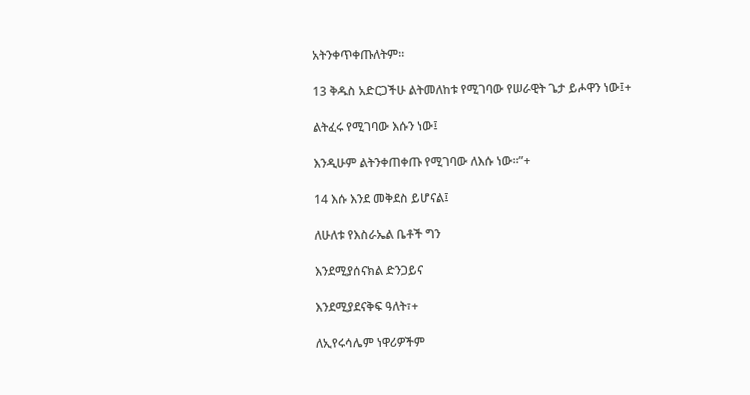አትንቀጥቀጡለትም።

13 ቅዱስ አድርጋችሁ ልትመለከቱ የሚገባው የሠራዊት ጌታ ይሖዋን ነው፤+

ልትፈሩ የሚገባው እሱን ነው፤

እንዲሁም ልትንቀጠቀጡ የሚገባው ለእሱ ነው።”+

14 እሱ እንደ መቅደስ ይሆናል፤

ለሁለቱ የእስራኤል ቤቶች ግን

እንደሚያሰናክል ድንጋይና

እንደሚያደናቅፍ ዓለት፣+

ለኢየሩሳሌም ነዋሪዎችም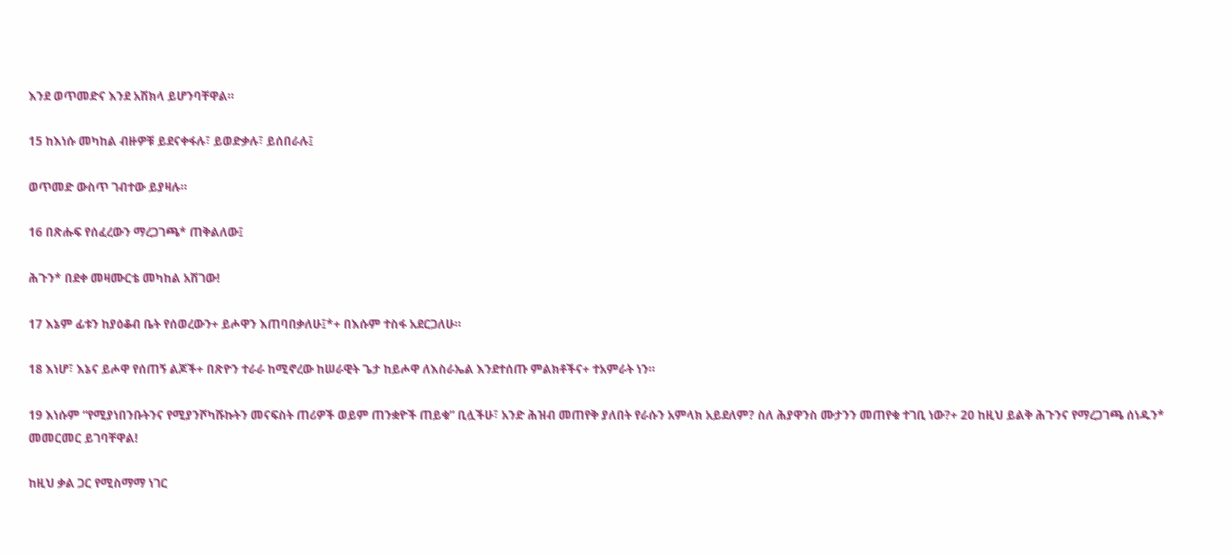እንደ ወጥመድና እንደ አሽክላ ይሆንባቸዋል።

15 ከእነሱ መካከል ብዙዎቹ ይደናቀፋሉ፣ ይወድቃሉ፣ ይሰበራሉ፤

ወጥመድ ውስጥ ገብተው ይያዛሉ።

16 በጽሑፍ የሰፈረውን ማረጋገጫ* ጠቅልለው፤

ሕጉን* በደቀ መዛሙርቴ መካከል አሽገው!

17 እኔም ፊቱን ከያዕቆብ ቤት የሰወረውን+ ይሖዋን እጠባበቃለሁ፤*+ በእሱም ተስፋ አደርጋለሁ።

18 እነሆ፣ እኔና ይሖዋ የሰጠኝ ልጆች+ በጽዮን ተራራ ከሚኖረው ከሠራዊት ጌታ ከይሖዋ ለእስራኤል እንደተሰጡ ምልክቶችና+ ተአምራት ነን።

19 እነሱም “የሚያነበንቡትንና የሚያንሾካሹኩትን መናፍስት ጠሪዎች ወይም ጠንቋዮች ጠይቁ” ቢሏችሁ፣ አንድ ሕዝብ መጠየቅ ያለበት የራሱን አምላክ አይደለም? ስለ ሕያዋንስ ሙታንን መጠየቁ ተገቢ ነው?+ 20 ከዚህ ይልቅ ሕጉንና የማረጋገጫ ሰነዱን* መመርመር ይገባቸዋል!

ከዚህ ቃል ጋር የሚስማማ ነገር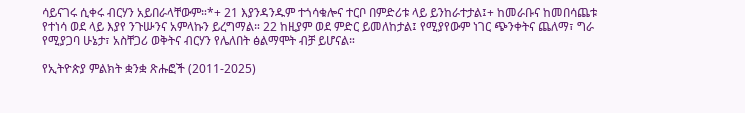ሳይናገሩ ሲቀሩ ብርሃን አይበራላቸውም።*+ 21 እያንዳንዱም ተጎሳቁሎና ተርቦ በምድሪቱ ላይ ይንከራተታል፤+ ከመራቡና ከመበሳጨቱ የተነሳ ወደ ላይ እያየ ንጉሡንና አምላኩን ይረግማል። 22 ከዚያም ወደ ምድር ይመለከታል፤ የሚያየውም ነገር ጭንቀትና ጨለማ፣ ግራ የሚያጋባ ሁኔታ፣ አስቸጋሪ ወቅትና ብርሃን የሌለበት ፅልማሞት ብቻ ይሆናል።

የኢትዮጵያ ምልክት ቋንቋ ጽሑፎች (2011-2025)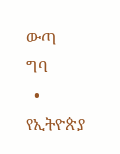ውጣ
ግባ
  • የኢትዮጵያ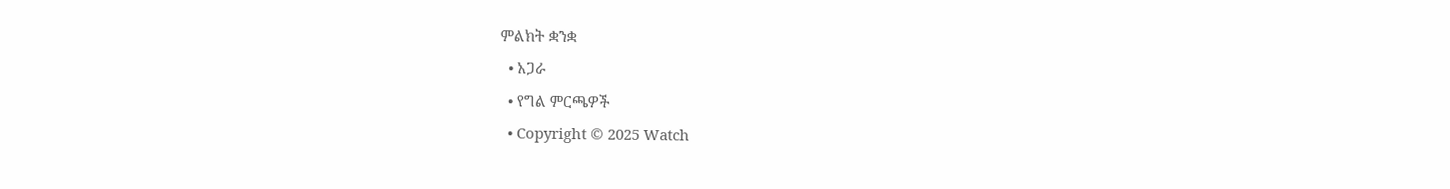ምልክት ቋንቋ
  • አጋራ
  • የግል ምርጫዎች
  • Copyright © 2025 Watch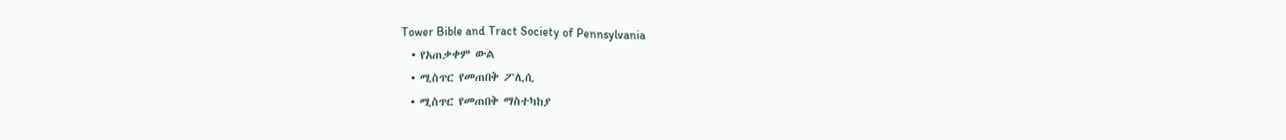Tower Bible and Tract Society of Pennsylvania
  • የአጠቃቀም ውል
  • ሚስጥር የመጠበቅ ፖሊሲ
  • ሚስጥር የመጠበቅ ማስተካከያ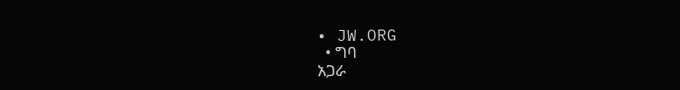• JW.ORG
  • ግባ
አጋራ